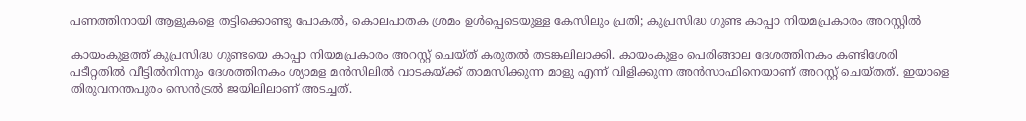പണത്തിനായി ആളുകളെ തട്ടിക്കൊണ്ടു പോകൽ, കൊലപാതക ശ്രമം ഉൾപ്പെടെയുള്ള കേസിലും പ്രതി; കുപ്രസിദ്ധ ഗുണ്ട കാപ്പാ നിയമപ്രകാരം അറസ്റ്റിൽ

കായംകുളത്ത് കുപ്രസിദ്ധ ഗുണ്ടയെ കാപ്പാ നിയമപ്രകാരം അറസ്റ്റ് ചെയ്ത് കരുതൽ തടങ്കലിലാക്കി. കായംകുളം പെരിങ്ങാല ദേശത്തിനകം കണ്ടിശേരി പടീറ്റതിൽ വീട്ടിൽനിന്നും ദേശത്തിനകം ശ്യാമള മൻസിലിൽ വാടകയ്ക്ക് താമസിക്കുന്ന മാളു എന്ന് വിളിക്കുന്ന അൻസാഫിനെയാണ് അറസ്റ്റ് ചെയ്തത്. ഇയാളെ തിരുവനന്തപുരം സെൻട്രൽ ജയിലിലാണ് അടച്ചത്.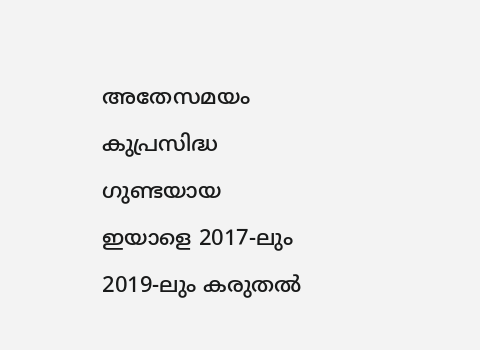അതേസമയം കുപ്രസിദ്ധ ഗുണ്ടയായ ഇയാളെ 2017-ലും 2019-ലും കരുതൽ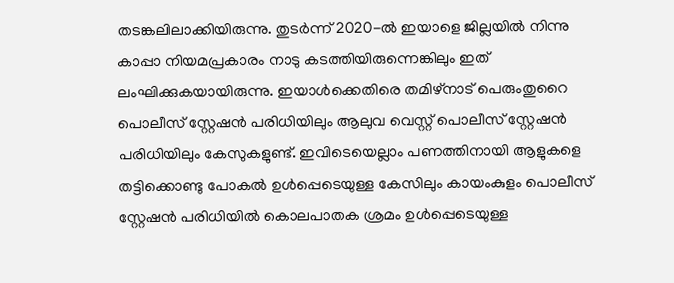തടങ്കലിലാക്കിയിരുന്നു. തുടർന്ന് 2020-ൽ ഇയാളെ ജില്ലയിൽ നിന്നു കാപ്പാ നിയമപ്രകാരം നാടു കടത്തിയിരുന്നെങ്കിലും ഇത് ലംഘിക്കുകയായിരുന്നു. ഇയാൾക്കെതിരെ തമിഴ്നാട് പെരുംതുറൈ പൊലീസ് സ്റ്റേഷൻ പരിധിയിലും ആലുവ വെസ്റ്റ് പൊലീസ് സ്റ്റേഷൻ പരിധിയിലും കേസുകളുണ്ട്. ഇവിടെയെല്ലാം പണത്തിനായി ആളുകളെ തട്ടിക്കൊണ്ടു പോകൽ ഉൾപ്പെടെയുള്ള കേസിലും കായംകുളം പൊലീസ് സ്റ്റേഷൻ പരിധിയിൽ കൊലപാതക ശ്രമം ഉൾപ്പെടെയുള്ള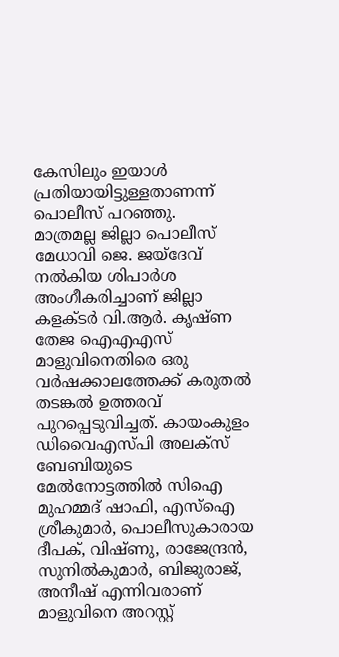കേസിലും ഇയാൾ പ്രതിയായിട്ടുള്ളതാണന്ന് പൊലീസ് പറഞ്ഞു.
മാത്രമല്ല ജില്ലാ പൊലീസ് മേധാവി ജെ. ജയ്ദേവ് നൽകിയ ശിപാർശ അംഗീകരിച്ചാണ് ജില്ലാ കളക്ടർ വി.ആർ. കൃഷ്ണ തേജ ഐഎഎസ് മാളുവിനെതിരെ ഒരു വർഷക്കാലത്തേക്ക് കരുതൽ തടങ്കൽ ഉത്തരവ് പുറപ്പെടുവിച്ചത്. കായംകുളം ഡിവൈഎസ്പി അലക്സ് ബേബിയുടെ മേൽനോട്ടത്തിൽ സിഐ മുഹമ്മദ് ഷാഫി, എസ്ഐ ശ്രീകുമാർ, പൊലീസുകാരായ ദീപക്, വിഷ്ണു, രാജേന്ദ്രൻ, സുനിൽകുമാർ, ബിജുരാജ്, അനീഷ് എന്നിവരാണ് മാളുവിനെ അറസ്റ്റ്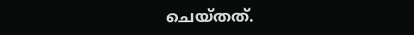ചെയ്തത്.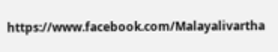https://www.facebook.com/Malayalivartha